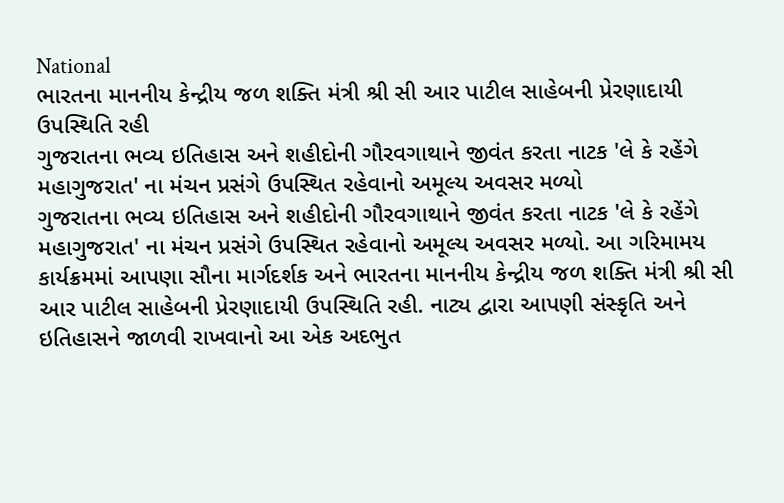National
ભારતના માનનીય કેન્દ્રીય જળ શક્તિ મંત્રી શ્રી સી આર પાટીલ સાહેબની પ્રેરણાદાયી ઉપસ્થિતિ રહી
ગુજરાતના ભવ્ય ઇતિહાસ અને શહીદોની ગૌરવગાથાને જીવંત કરતા નાટક 'લે કે રહેંગે મહાગુજરાત' ના મંચન પ્રસંગે ઉપસ્થિત રહેવાનો અમૂલ્ય અવસર મળ્યો
ગુજરાતના ભવ્ય ઇતિહાસ અને શહીદોની ગૌરવગાથાને જીવંત કરતા નાટક 'લે કે રહેંગે મહાગુજરાત' ના મંચન પ્રસંગે ઉપસ્થિત રહેવાનો અમૂલ્ય અવસર મળ્યો. આ ગરિમામય કાર્યક્રમમાં આપણા સૌના માર્ગદર્શક અને ભારતના માનનીય કેન્દ્રીય જળ શક્તિ મંત્રી શ્રી સી આર પાટીલ સાહેબની પ્રેરણાદાયી ઉપસ્થિતિ રહી. નાટ્ય દ્વારા આપણી સંસ્કૃતિ અને ઇતિહાસને જાળવી રાખવાનો આ એક અદભુત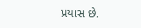પ્રયાસ છે.